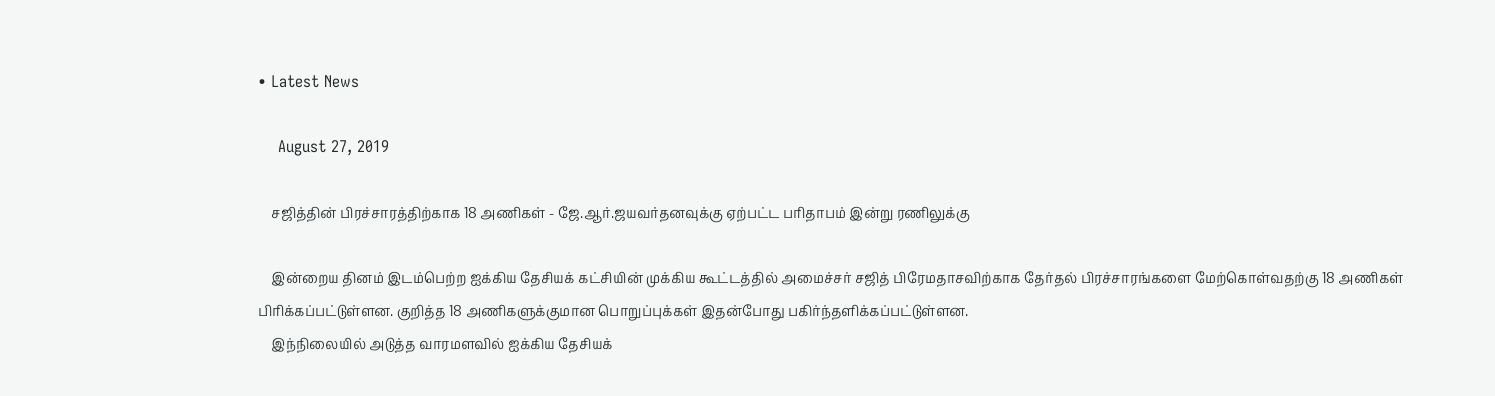• Latest News

    August 27, 2019

    சஜித்தின் பிரச்சாரத்திற்காக 18 அணிகள் - ஜே.ஆர்.ஜயவர்தனவுக்கு ஏற்பட்ட பரிதாபம் இன்று ரணிலுக்கு

    இன்றைய தினம் இடம்பெற்ற ஐக்கிய தேசியக் கட்சியின் முக்கிய கூட்டத்தில் அமைச்சர் சஜித் பிரேமதாசவிற்காக தேர்தல் பிரச்சாரங்களை மேற்கொள்வதற்கு 18 அணிகள் பிரிக்கப்பட்டுள்ளன. குறித்த 18 அணிகளுக்குமான பொறுப்புக்கள் இதன்போது பகிர்ந்தளிக்கப்பட்டுள்ளன.
    இந்நிலையில் அடுத்த வாரமளவில் ஐக்கிய தேசியக்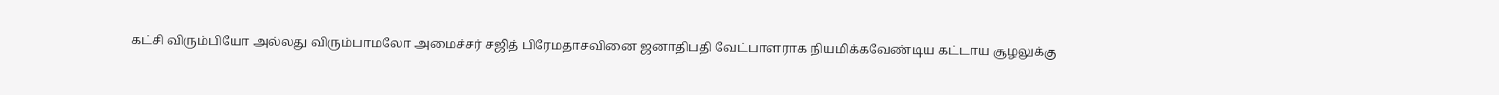கட்சி விரும்பியோ அல்லது விரும்பாமலோ அமைச்சர் சஜித் பிரேமதாசவினை ஜனாதிபதி வேட்பாளராக நியமிக்கவேண்டிய கட்டாய சூழலுக்கு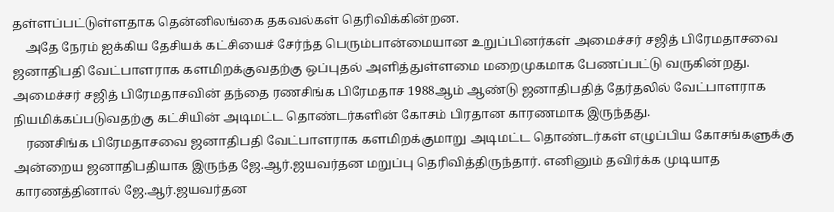தள்ளப்பட்டுள்ளதாக தென்னிலங்கை தகவல்கள் தெரிவிக்கின்றன.
    அதே நேரம் ஐக்கிய தேசியக் கட்சியைச் சேர்ந்த பெரும்பான்மையான உறுப்பினர்கள் அமைச்சர் சஜித் பிரேமதாசவை ஜனாதிபதி வேட்பாளராக களமிறக்குவதற்கு ஒப்புதல் அளித்துள்ளமை மறைமுகமாக பேணப்பட்டு வருகின்றது. அமைச்சர் சஜித் பிரேமதாசவின் தந்தை ரணசிங்க பிரேமதாச 1988ஆம் ஆண்டு ஜனாதிபதித் தேர்தலில் வேட்பாளராக நியமிக்கப்படுவதற்கு கட்சியின் அடிமட்ட தொண்டர்களின் கோசம் பிரதான காரணமாக இருந்தது.
    ரணசிங்க பிரேமதாசவை ஜனாதிபதி வேட்பாளராக களமிறக்குமாறு அடிமட்ட தொண்டர்கள் எழுப்பிய கோசங்களுக்கு அன்றைய ஜனாதிபதியாக இருந்த ஜே.ஆர்.ஜயவர்தன மறுப்பு தெரிவித்திருந்தார். எனினும் தவிர்க்க முடியாத காரணத்தினால் ஜே.ஆர்.ஜயவர்தன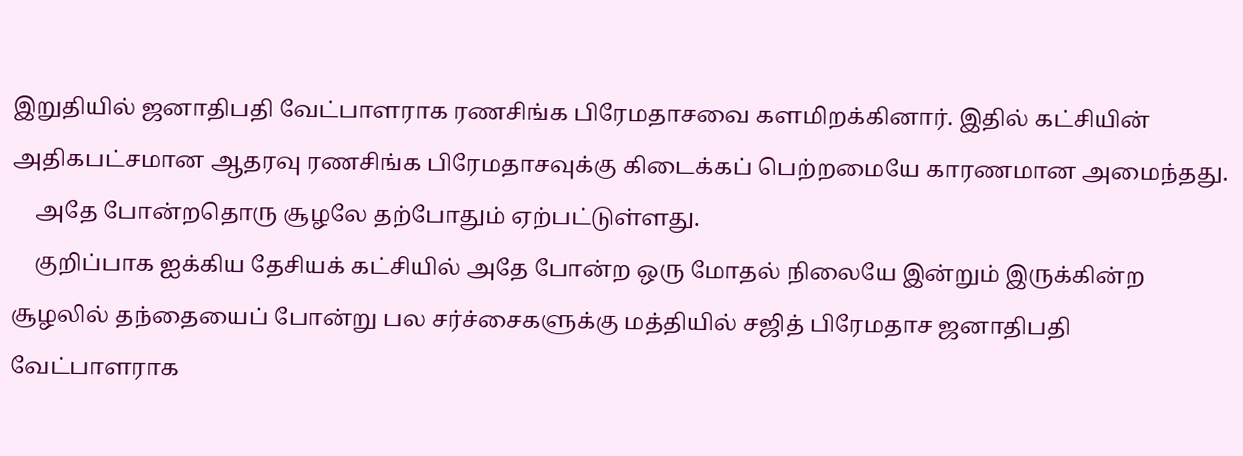இறுதியில் ஜனாதிபதி வேட்பாளராக ரணசிங்க பிரேமதாசவை களமிறக்கினார். இதில் கட்சியின் அதிகபட்சமான ஆதரவு ரணசிங்க பிரேமதாசவுக்கு கிடைக்கப் பெற்றமையே காரணமான அமைந்தது.
    அதே போன்றதொரு சூழலே தற்போதும் ஏற்பட்டுள்ளது.
    குறிப்பாக ஐக்கிய தேசியக் கட்சியில் அதே போன்ற ஒரு மோதல் நிலையே இன்றும் இருக்கின்ற சூழலில் தந்தையைப் போன்று பல சர்ச்சைகளுக்கு மத்தியில் சஜித் பிரேமதாச ஜனாதிபதி வேட்பாளராக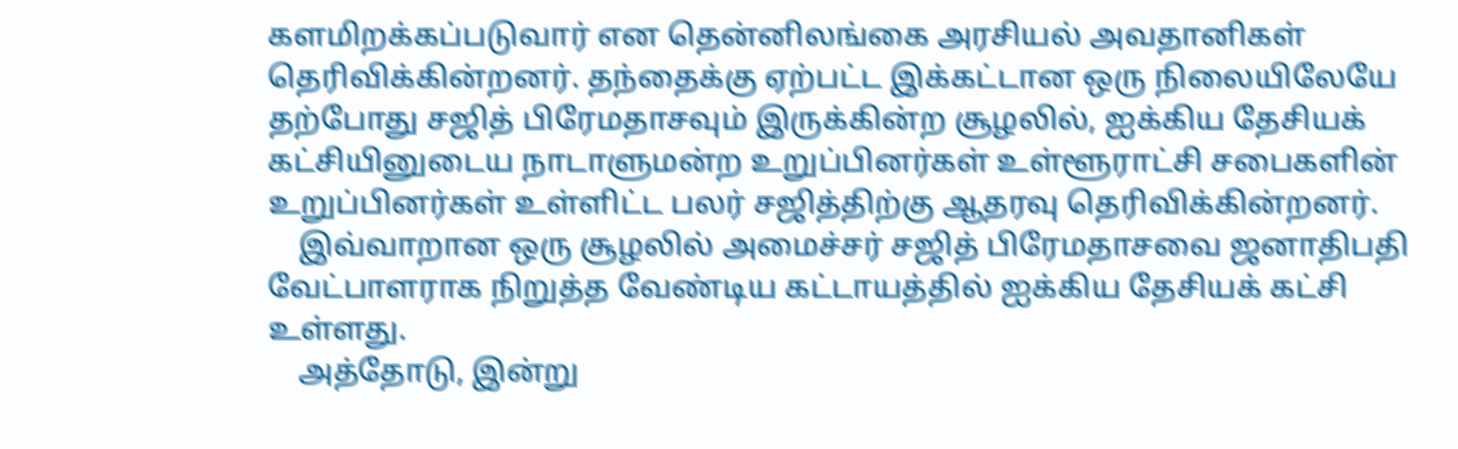களமிறக்கப்படுவார் என தென்னிலங்கை அரசியல் அவதானிகள் தெரிவிக்கின்றனர். தந்தைக்கு ஏற்பட்ட இக்கட்டான ஒரு நிலையிலேயே தற்போது சஜித் பிரேமதாசவும் இருக்கின்ற சூழலில், ஐக்கிய தேசியக் கட்சியினுடைய நாடாளுமன்ற உறுப்பினர்கள் உள்ளூராட்சி சபைகளின் உறுப்பினர்கள் உள்ளிட்ட பலர் சஜித்திற்கு ஆதரவு தெரிவிக்கின்றனர்.
    இவ்வாறான ஒரு சூழலில் அமைச்சர் சஜித் பிரேமதாசவை ஜனாதிபதி வேட்பாளராக நிறுத்த வேண்டிய கட்டாயத்தில் ஐக்கிய தேசியக் கட்சி உள்ளது.
    அத்தோடு, இன்று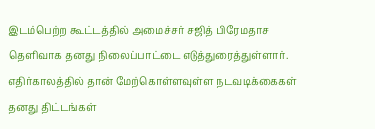இடம்பெற்ற கூட்டத்தில் அமைச்சர் சஜித் பிரேமதாச தெளிவாக தனது நிலைப்பாட்டை எடுத்துரைத்துள்ளார். எதிர்காலத்தில் தான் மேற்கொள்ளவுள்ள நடவடிக்கைகள் தனது திட்டங்கள்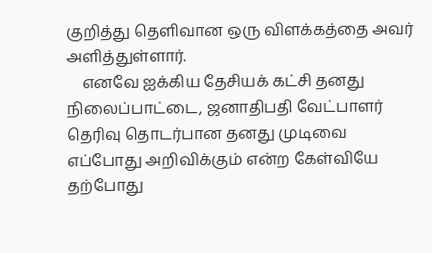குறித்து தெளிவான ஒரு விளக்கத்தை அவர் அளித்துள்ளார்.
    எனவே ஐக்கிய தேசியக் கட்சி தனது நிலைப்பாட்டை, ஜனாதிபதி வேட்பாளர் தெரிவு தொடர்பான தனது முடிவை எப்போது அறிவிக்கும் என்ற கேள்வியே தற்போது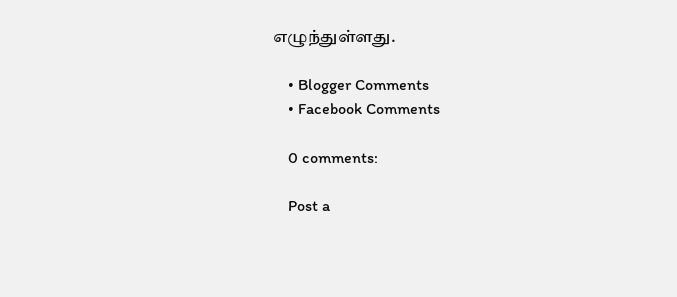எழுந்துள்ளது.

    • Blogger Comments
    • Facebook Comments

    0 comments:

    Post a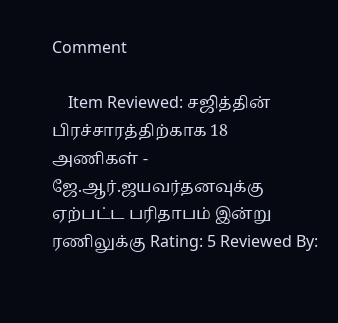Comment

    Item Reviewed: சஜித்தின் பிரச்சாரத்திற்காக 18 அணிகள் - ஜே.ஆர்.ஜயவர்தனவுக்கு ஏற்பட்ட பரிதாபம் இன்று ரணிலுக்கு Rating: 5 Reviewed By: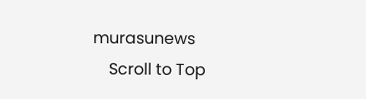murasunews
    Scroll to Top